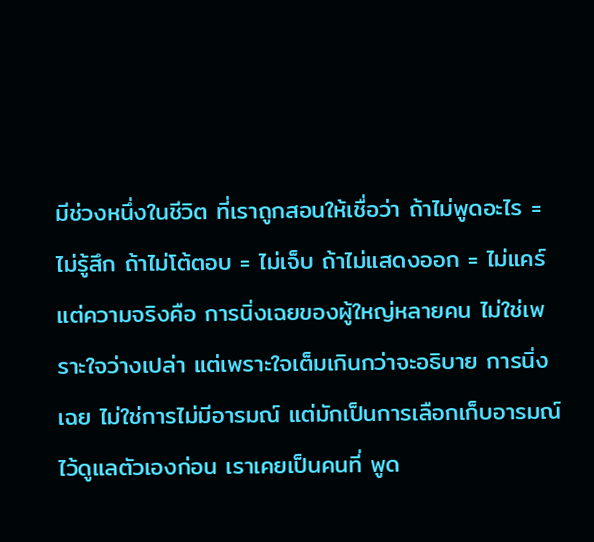มีช่วงหนึ่งในชีวิต ที่เราถูกสอนให้เชื่อว่า ถ้าไม่พูดอะไร = ไม่รู้สึก ถ้าไม่โต้ตอบ = ไม่เจ็บ ถ้าไม่แสดงออก = ไม่แคร์ แต่ความจริงคือ การนิ่งเฉยของผู้ใหญ่หลายคน ไม่ใช่เพราะใจว่างเปล่า แต่เพราะใจเต็มเกินกว่าจะอธิบาย การนิ่งเฉย ไม่ใช่การไม่มีอารมณ์ แต่มักเป็นการเลือกเก็บอารมณ์ ไว้ดูแลตัวเองก่อน เราเคยเป็นคนที่ พูด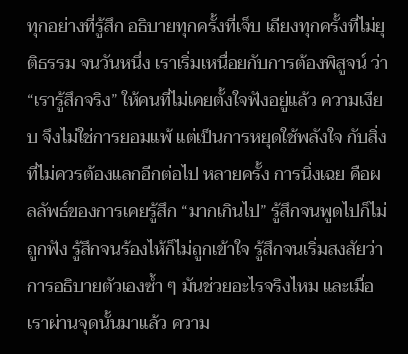ทุกอย่างที่รู้สึก อธิบายทุกครั้งที่เจ็บ เถียงทุกครั้งที่ไม่ยุติธรรม จนวันหนึ่ง เราเริ่มเหนื่อยกับการต้องพิสูจน์ ว่า “เรารู้สึกจริง” ให้คนที่ไม่เคยตั้งใจฟังอยู่แล้ว ความเงียบ จึงไม่ใช่การยอมแพ้ แต่เป็นการหยุดใช้พลังใจ กับสิ่งที่ไม่ควรต้องแลกอีกต่อไป หลายครั้ง การนิ่งเฉย คือผลลัพธ์ของการเคยรู้สึก “มากเกินไป” รู้สึกจนพูดไปก็ไม่ถูกฟัง รู้สึกจนร้องไห้ก็ไม่ถูกเข้าใจ รู้สึกจนเริ่มสงสัยว่า การอธิบายตัวเองซ้ำ ๆ มันช่วยอะไรจริงไหม และเมื่อเราผ่านจุดนั้นมาแล้ว ความ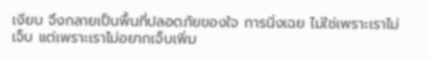เงียบ จึงกลายเป็นพื้นที่ปลอดภัยของใจ การนิ่งเฉย ไม่ใช่เพราะเราไม่เจ็บ แต่เพราะเราไม่อยากเจ็บเพิ่ม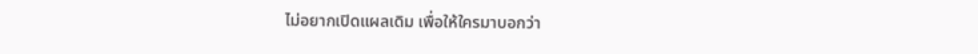ไม่อยากเปิดแผลเดิม เพื่อให้ใครมาบอกว่า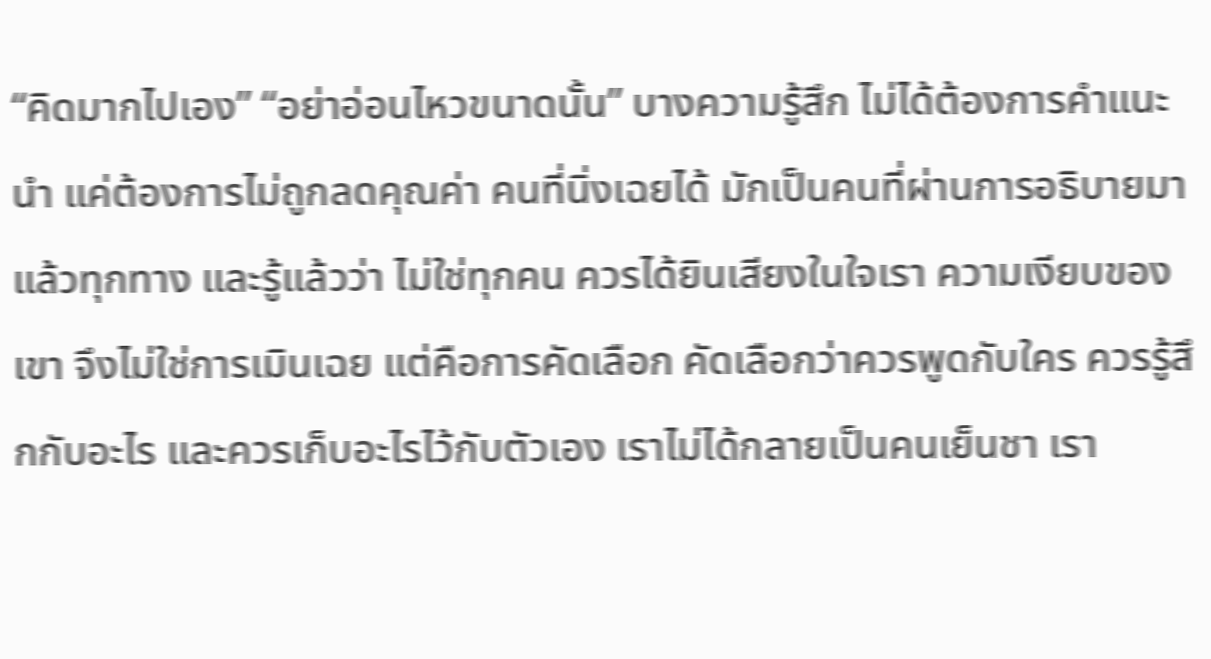“คิดมากไปเอง” “อย่าอ่อนไหวขนาดนั้น” บางความรู้สึก ไม่ได้ต้องการคำแนะนำ แค่ต้องการไม่ถูกลดคุณค่า คนที่นิ่งเฉยได้ มักเป็นคนที่ผ่านการอธิบายมาแล้วทุกทาง และรู้แล้วว่า ไม่ใช่ทุกคน ควรได้ยินเสียงในใจเรา ความเงียบของเขา จึงไม่ใช่การเมินเฉย แต่คือการคัดเลือก คัดเลือกว่าควรพูดกับใคร ควรรู้สึกกับอะไร และควรเก็บอะไรไว้กับตัวเอง เราไม่ได้กลายเป็นคนเย็นชา เรา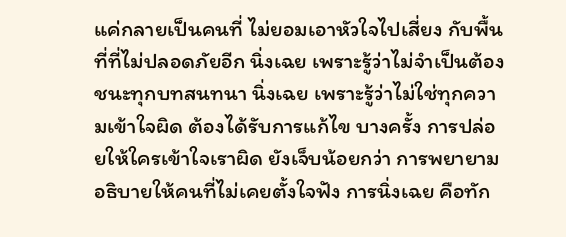แค่กลายเป็นคนที่ ไม่ยอมเอาหัวใจไปเสี่ยง กับพื้นที่ที่ไม่ปลอดภัยอีก นิ่งเฉย เพราะรู้ว่าไม่จำเป็นต้องชนะทุกบทสนทนา นิ่งเฉย เพราะรู้ว่าไม่ใช่ทุกความเข้าใจผิด ต้องได้รับการแก้ไข บางครั้ง การปล่อยให้ใครเข้าใจเราผิด ยังเจ็บน้อยกว่า การพยายามอธิบายให้คนที่ไม่เคยตั้งใจฟัง การนิ่งเฉย คือทัก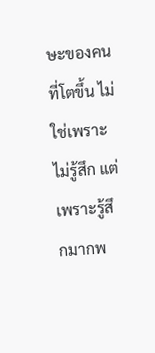ษะของคนที่โตขึ้น ไม่ใช่เพราะไม่รู้สึก แต่เพราะรู้สึกมากพ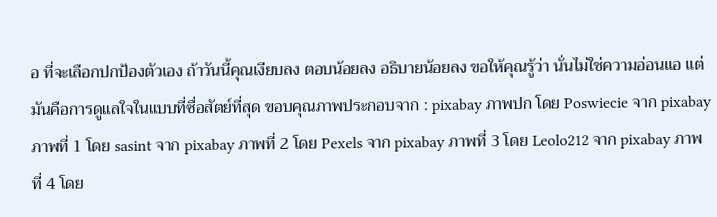อ ที่จะเลือกปกป้องตัวเอง ถ้าวันนี้คุณเงียบลง ตอบน้อยลง อธิบายน้อยลง ขอให้คุณรู้ว่า นั่นไม่ใช่ความอ่อนแอ แต่มันคือการดูแลใจในแบบที่ซื่อสัตย์ที่สุด ขอบคุณภาพประกอบจาก : pixabay ภาพปก โดย Poswiecie จาก pixabay ภาพที่ 1 โดย sasint จาก pixabay ภาพที่ 2 โดย Pexels จาก pixabay ภาพที่ 3 โดย Leolo212 จาก pixabay ภาพที่ 4 โดย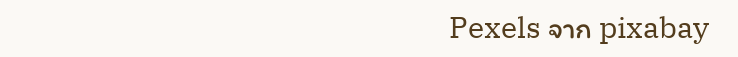Pexels จาก pixabay